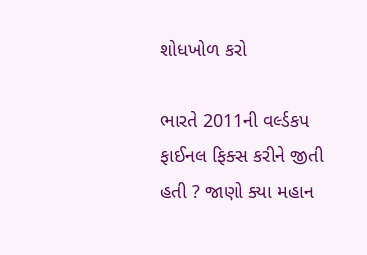શોધખોળ કરો

ભારતે 2011ની વર્લ્ડકપ ફાઈનલ ફિક્સ કરીને જીતી હતી ? જાણો ક્યા મહાન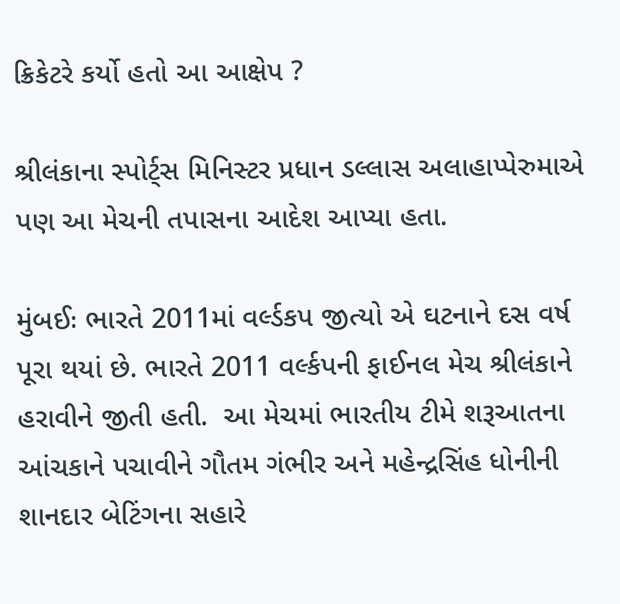ક્રિકેટરે કર્યો હતો આ આક્ષેપ ?

શ્રીલંકાના સ્પોર્ટ્સ મિનિસ્ટર પ્રધાન ડલ્લાસ અલાહાપ્પેરુમાએ પણ આ મેચની તપાસના આદેશ આપ્યા હતા.

મુંબઈઃ ભારતે 2011માં વર્લ્ડકપ જીત્યો એ ઘટનાને દસ વર્ષ પૂરા થયાં છે. ભારતે 2011 વર્લ્કપની ફાઈનલ મેચ શ્રીલંકાને હરાવીને જીતી હતી.  આ મેચમાં ભારતીય ટીમે શરૂઆતના આંચકાને પચાવીને ગૌતમ ગંભીર અને મહેન્દ્રસિંહ ધોનીની શાનદાર બેટિંગના સહારે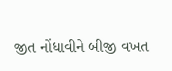જીત નોંધાવીને બીજી વખત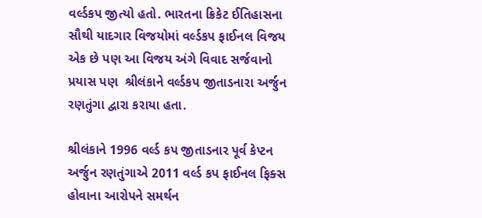વર્લ્ડકપ જીત્યો હતો. ભારતના ક્રિકેટ ઈતિહાસના સૌથી યાદગાર વિજયોમાં વર્લ્ડકપ ફાઈનલ વિજય એક છે પણ આ વિજય અંગે વિવાદ સર્જવાનો પ્રયાસ પણ  શ્રીલંકાને વર્લ્ડકપ જીતાડનારા અર્જુન રણતુંગા દ્વારા કરાયા હતા.

શ્રીલંકાને 1996 વર્લ્ડ કપ જીતાડનાર પૂર્વ કેપ્ટન અર્જુન રણતુંગાએ 2011 વર્લ્ડ કપ ફાઈનલ ફિક્સ હોવાના આરોપને સમર્થન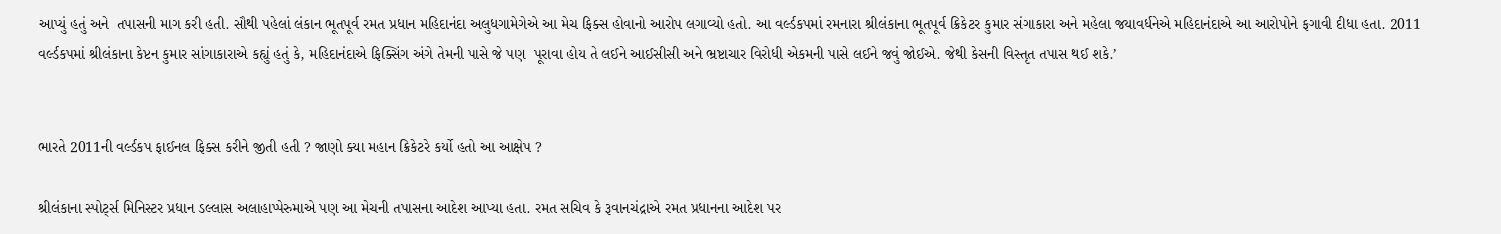આપ્યું હતું અને  તપાસની માગ કરી હતી. સૌથી પહેલાં લંકાન ભૂતપૂર્વ રમત પ્રધાન મહિદાનંદા અલુધગામેગેએ આ મેચ ફિક્સ હોવાનો આરોપ લગાવ્યો હતો. આ વર્લ્ડકપમાં રમનારા શ્રીલંકાના ભૂતપૂર્વ ક્રિકેટર કુમાર સંગાકારા અને મહેલા જયાવર્ધનેએ મહિદાનંદાએ આ આરોપોને ફગાવી દીધા હતા. 2011 વર્લ્ડકપમાં શ્રીલંકાના કેપ્ટન કુમાર સાંગાકારાએ કહ્યું હતું કે, મહિદાનંદાએ ફિક્સિંગ અંગે તેમની પાસે જે પણ  પૂરાવા હોય તે લઈને આઈસીસી અને ભ્રષ્ટાચાર વિરોધી એકમની પાસે લઈને જવું જોઈએ. જેથી કેસની વિસ્તૃત તપાસ થઈ શકે.’


ભારતે 2011ની વર્લ્ડકપ ફાઈનલ ફિક્સ કરીને જીતી હતી ? જાણો ક્યા મહાન ક્રિકેટરે કર્યો હતો આ આક્ષેપ ?

શ્રીલંકાના સ્પોર્ટ્સ મિનિસ્ટર પ્રધાન ડલ્લાસ અલાહાપ્પેરુમાએ પણ આ મેચની તપાસના આદેશ આપ્યા હતા. રમત સચિવ કે રૂવાનચંદ્રાએ રમત પ્રધાનના આદેશ પર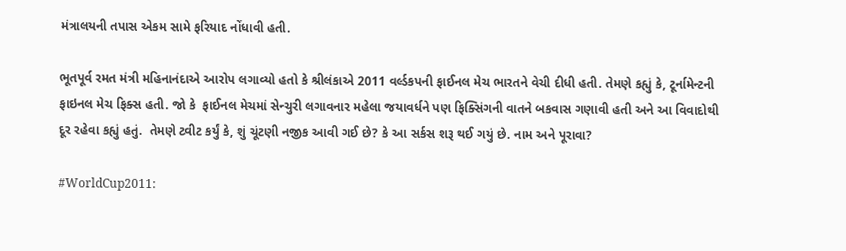મંત્રાલયની તપાસ એકમ સામે ફરિયાદ નોંધાવી હતી.

ભૂતપૂર્વ રમત મંત્રી મહિનાનંદાએ આરોપ લગાવ્યો હતો કે શ્રીલંકાએ 2011 વર્લ્ડકપની ફાઈનલ મેચ ભારતને વેચી દીધી હતી. તેમણે કહ્યું કે, ટૂર્નામેન્ટની ફાઇનલ મેચ ફિક્સ હતી. જો કે  ફાઈનલ મેચમાં સેન્ચુરી લગાવનાર મહેલા જયાવર્ધને પણ ફિક્સિંગની વાતને બકવાસ ગણાવી હતી અને આ વિવાદોથી દૂર રહેવા કહ્યું હતું.  તેમણે ટ્વીટ કર્યું કે, શું ચૂંટણી નજીક આવી ગઈ છે? કે આ સર્કસ શરૂ થઈ ગયું છે. નામ અને પૂરાવા?

#WorldCup2011: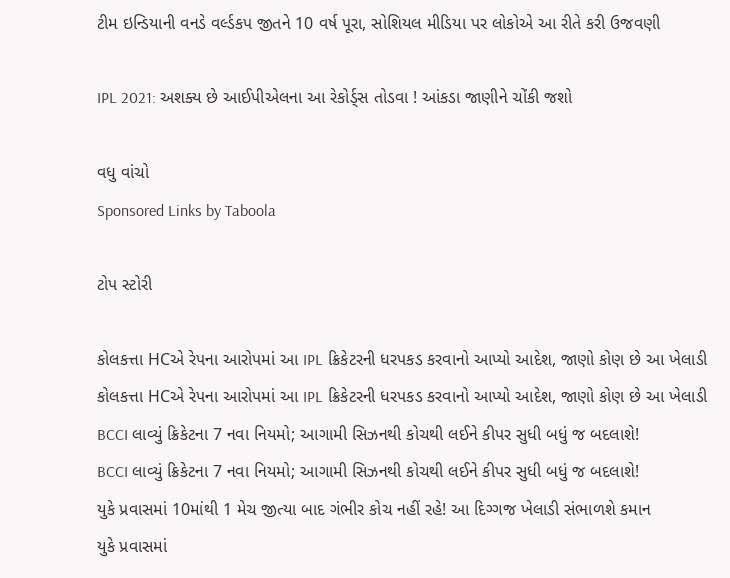ટીમ ઇન્ડિયાની વનડે વર્લ્ડકપ જીતને 10 વર્ષ પૂરા, સોશિયલ મીડિયા પર લોકોએ આ રીતે કરી ઉજવણી

IPL 2021: અશક્ય છે આઈપીએલના આ રેકોર્ડ્સ તોડવા ! આંકડા જાણીને ચોંકી જશો

વધુ વાંચો
Sponsored Links by Taboola

ટોપ સ્ટોરી

કોલકત્તા HCએ રેપના આરોપમાં આ IPL ક્રિકેટરની ધરપકડ કરવાનો આપ્યો આદેશ, જાણો કોણ છે આ ખેલાડી
કોલકત્તા HCએ રેપના આરોપમાં આ IPL ક્રિકેટરની ધરપકડ કરવાનો આપ્યો આદેશ, જાણો કોણ છે આ ખેલાડી
BCCI લાવ્યું ક્રિકેટના 7 નવા નિયમો; આગામી સિઝનથી કોચથી લઈને કીપર સુધી બધું જ બદલાશે!
BCCI લાવ્યું ક્રિકેટના 7 નવા નિયમો; આગામી સિઝનથી કોચથી લઈને કીપર સુધી બધું જ બદલાશે!
યુકે પ્રવાસમાં 10માંથી 1 મેચ જીત્યા બાદ ગંભીર કોચ નહીં રહે! આ દિગ્ગજ ખેલાડી સંભાળશે કમાન
યુકે પ્રવાસમાં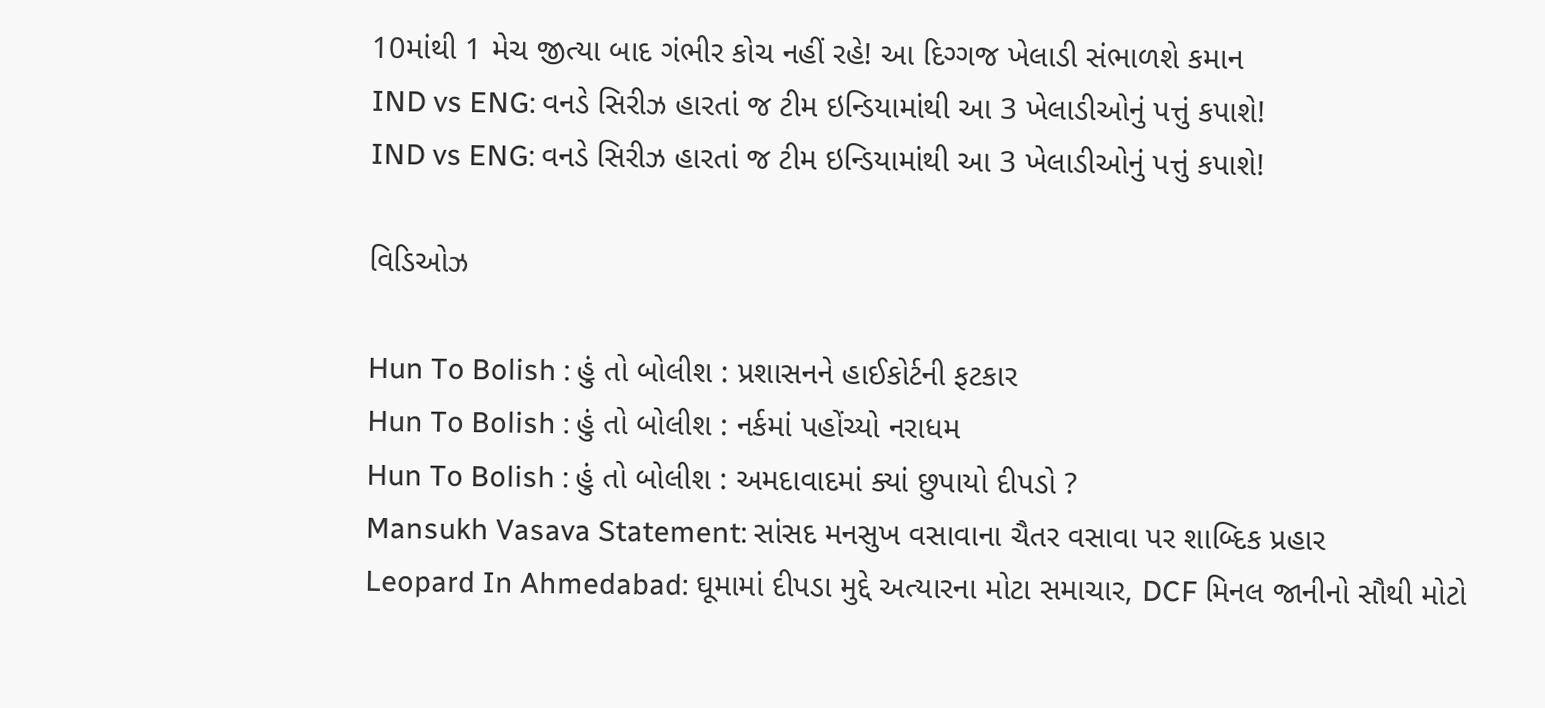10માંથી 1 મેચ જીત્યા બાદ ગંભીર કોચ નહીં રહે! આ દિગ્ગજ ખેલાડી સંભાળશે કમાન
IND vs ENG: વનડે સિરીઝ હારતાં જ ટીમ ઇન્ડિયામાંથી આ 3 ખેલાડીઓનું પત્તું કપાશે!
IND vs ENG: વનડે સિરીઝ હારતાં જ ટીમ ઇન્ડિયામાંથી આ 3 ખેલાડીઓનું પત્તું કપાશે!

વિડિઓઝ

Hun To Bolish : હું તો બોલીશ : પ્રશાસનને હાઈકોર્ટની ફટકાર
Hun To Bolish : હું તો બોલીશ : નર્કમાં પહોંચ્યો નરાધમ
Hun To Bolish : હું તો બોલીશ : અમદાવાદમાં ક્યાં છુપાયો દીપડો ?
Mansukh Vasava Statement: સાંસદ મનસુખ વસાવાના ચૈતર વસાવા પર શાબ્દિક પ્રહાર
Leopard In Ahmedabad: ઘૂમામાં દીપડા મુદ્દે અત્યારના મોટા સમાચાર, DCF મિનલ જાનીનો સૌથી મોટો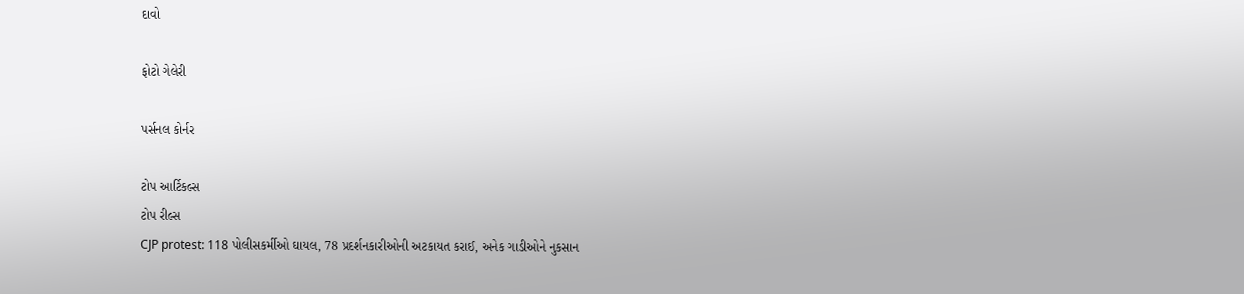દાવો

ફોટો ગેલેરી

પર્સનલ કોર્નર

ટોપ આર્ટિકલ્સ
ટોપ રીલ્સ
CJP protest: 118 પોલીસકર્મીઓ ઘાયલ, 78 પ્રદર્શનકારીઓની અટકાયત કરાઈ, અનેક ગાડીઓને નુકસાન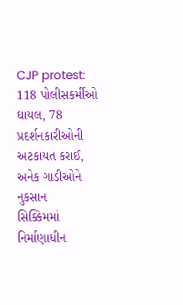CJP protest: 118 પોલીસકર્મીઓ ઘાયલ, 78 પ્રદર્શનકારીઓની અટકાયત કરાઈ, અનેક ગાડીઓને નુકસાન
સિક્કિમમાં નિર્માણાધીન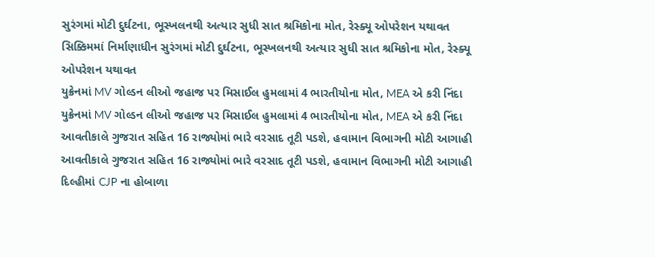સુરંગમાં મોટી દુર્ઘટના, ભૂસ્ખલનથી અત્યાર સુધી સાત શ્રમિકોના મોત, રેસ્ક્યૂ ઓપરેશન યથાવત
સિક્કિમમાં નિર્માણાધીન સુરંગમાં મોટી દુર્ઘટના, ભૂસ્ખલનથી અત્યાર સુધી સાત શ્રમિકોના મોત, રેસ્ક્યૂ ઓપરેશન યથાવત
યુક્રેનમાં MV ગોલ્ડન લીઓ જહાજ પર મિસાઈલ હુમલામાં 4 ભારતીયોના મોત, MEA એ કરી નિંદા
યુક્રેનમાં MV ગોલ્ડન લીઓ જહાજ પર મિસાઈલ હુમલામાં 4 ભારતીયોના મોત, MEA એ કરી નિંદા
આવતીકાલે ગુજરાત સહિત 16 રાજ્યોમાં ભારે વરસાદ તૂટી પડશે, હવામાન વિભાગની મોટી આગાહી
આવતીકાલે ગુજરાત સહિત 16 રાજ્યોમાં ભારે વરસાદ તૂટી પડશે, હવામાન વિભાગની મોટી આગાહી
દિલ્હીમાં CJP ના હોબાળા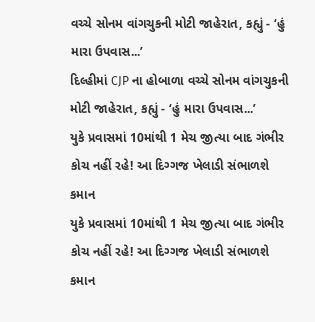વચ્ચે સોનમ વાંગચુકની મોટી જાહેરાત, કહ્યું - ‘હું મારા ઉપવાસ...’
દિલ્હીમાં CJP ના હોબાળા વચ્ચે સોનમ વાંગચુકની મોટી જાહેરાત, કહ્યું - ‘હું મારા ઉપવાસ...’
યુકે પ્રવાસમાં 10માંથી 1 મેચ જીત્યા બાદ ગંભીર કોચ નહીં રહે! આ દિગ્ગજ ખેલાડી સંભાળશે કમાન
યુકે પ્રવાસમાં 10માંથી 1 મેચ જીત્યા બાદ ગંભીર કોચ નહીં રહે! આ દિગ્ગજ ખેલાડી સંભાળશે કમાન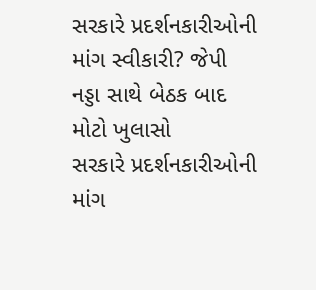સરકારે પ્રદર્શનકારીઓની માંગ સ્વીકારી? જેપી નડ્ડા સાથે બેઠક બાદ મોટો ખુલાસો
સરકારે પ્રદર્શનકારીઓની માંગ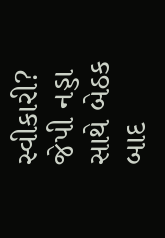સ્વીકારી? જેપી નડ્ડા સાથે બેઠક બાદ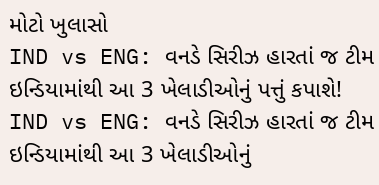મોટો ખુલાસો
IND vs ENG: વનડે સિરીઝ હારતાં જ ટીમ ઇન્ડિયામાંથી આ 3 ખેલાડીઓનું પત્તું કપાશે!
IND vs ENG: વનડે સિરીઝ હારતાં જ ટીમ ઇન્ડિયામાંથી આ 3 ખેલાડીઓનું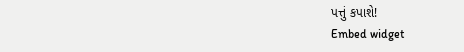પત્તું કપાશે!
Embed widget